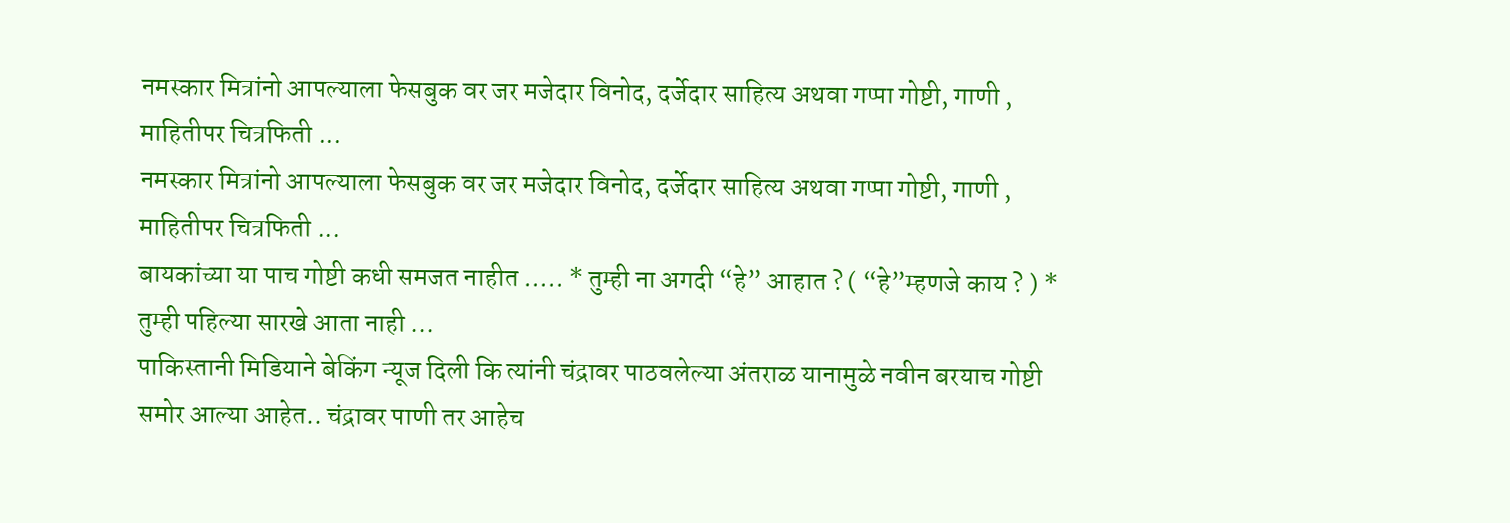नमस्कार मित्रांनो आपल्याला फेसबुक वर जर मजेदार विनोद, दर्जेदार साहित्य अथवा गप्पा गोष्टी, गाणी , माहितीपर चित्रफिती ...
नमस्कार मित्रांनो आपल्याला फेसबुक वर जर मजेदार विनोद, दर्जेदार साहित्य अथवा गप्पा गोष्टी, गाणी , माहितीपर चित्रफिती ...
बायकांच्या या पाच गोष्टी कधी समजत नाहीत ….. * तुम्ही ना अगदी “हे” आहात ? ( “हे”म्हणजे काय ? ) * तुम्ही पहिल्या सारखे आता नाही ...
पाकिस्तानी मिडियाने बेकिंग न्यूज दिली कि त्यांनी चंद्रावर पाठवलेल्या अंतराळ यानामुळे नवीन बरयाच गोष्टी समोर आल्या आहेत.. चंद्रावर पाणी तर आहेच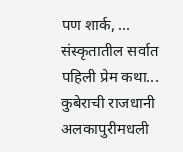पण शार्क, ...
संस्कृतातील सर्वात पहिली प्रेम कथा...
कुबेराची राजधानी अलकापुरीमधली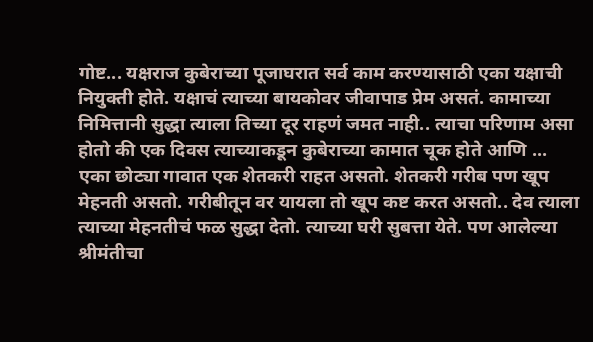गोष्ट... यक्षराज कुबेराच्या पूजाघरात सर्व काम करण्यासाठी एका यक्षाची नियुक्ती होते. यक्षाचं त्याच्या बायकोवर जीवापाड प्रेम असतं. कामाच्या निमित्तानी सुद्धा त्याला तिच्या दूर राहणं जमत नाही.. त्याचा परिणाम असा होतो की एक दिवस त्याच्याकडून कुबेराच्या कामात चूक होते आणि ...
एका छोट्या गावात एक शेतकरी राहत असतो. शेतकरी गरीब पण खूप मेहनती असतो. गरीबीतून वर यायला तो खूप कष्ट करत असतो.. देव त्याला त्याच्या मेहनतीचं फळ सुद्धा देतो. त्याच्या घरी सुबत्ता येते. पण आलेल्या श्रीमंतीचा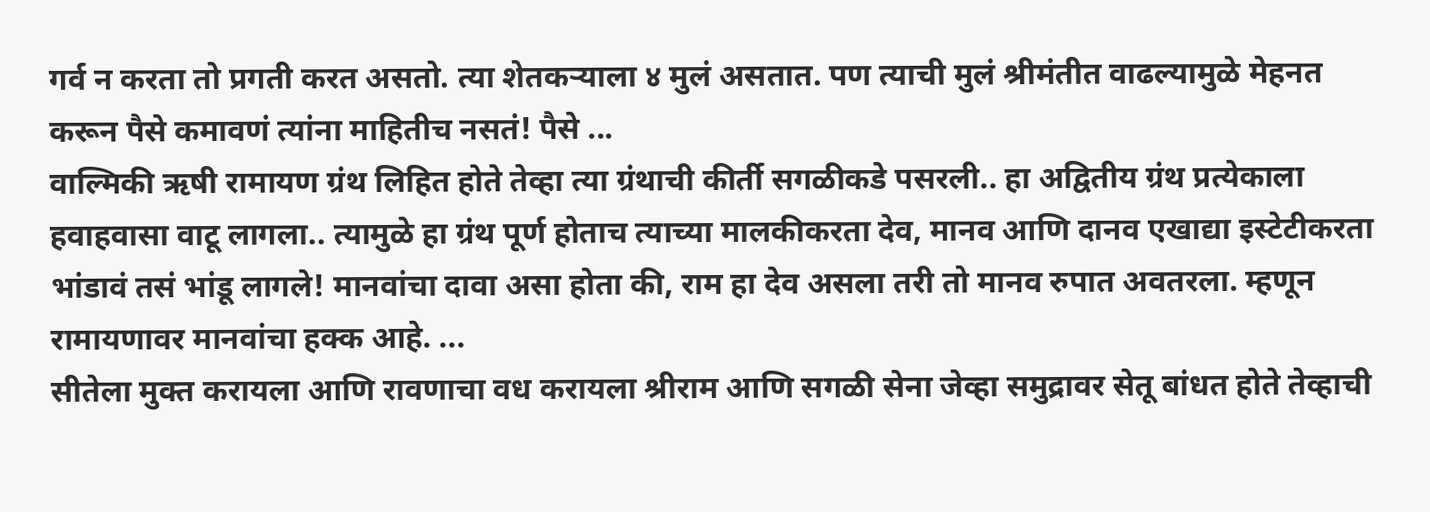गर्व न करता तो प्रगती करत असतो. त्या शेतकऱ्याला ४ मुलं असतात. पण त्याची मुलं श्रीमंतीत वाढल्यामुळे मेहनत करून पैसे कमावणं त्यांना माहितीच नसतं! पैसे ...
वाल्मिकी ऋषी रामायण ग्रंथ लिहित होते तेव्हा त्या ग्रंथाची कीर्ती सगळीकडे पसरली.. हा अद्वितीय ग्रंथ प्रत्येकाला हवाहवासा वाटू लागला.. त्यामुळे हा ग्रंथ पूर्ण होताच त्याच्या मालकीकरता देव, मानव आणि दानव एखाद्या इस्टेटीकरता भांडावं तसं भांडू लागले! मानवांचा दावा असा होता की, राम हा देव असला तरी तो मानव रुपात अवतरला. म्हणून रामायणावर मानवांचा हक्क आहे. ...
सीतेला मुक्त करायला आणि रावणाचा वध करायला श्रीराम आणि सगळी सेना जेव्हा समुद्रावर सेतू बांधत होते तेव्हाची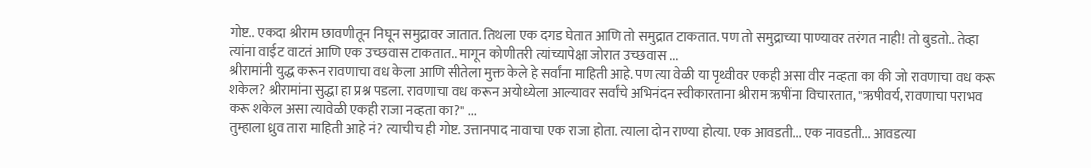गोष्ट.. एकदा श्रीराम छावणीतून निघून समुद्रावर जातात. तिथला एक दगड घेतात आणि तो समुद्रात टाकतात. पण तो समुद्राच्या पाण्यावर तरंगत नाही! तो बुडतो.. तेव्हा त्यांना वाईट वाटतं आणि एक उच्छवास टाकतात.. मागून कोणीतरी त्यांच्यापेक्षा जोरात उच्छवास ...
श्रीरामांनी युद्ध करून रावणाचा वध केला आणि सीतेला मुक्त केले हे सर्वांना माहिती आहे. पण त्या वेळी या पृथ्वीवर एकही असा वीर नव्हता का की जो रावणाचा वध करू शकेल? श्रीरामांना सुद्धा हा प्रश्न पडला. रावणाचा वध करून अयोध्येला आल्यावर सर्वांचे अभिनंदन स्वीकारताना श्रीराम ऋषींना विचारतात, "ऋषीवर्य, रावणाचा पराभव करू शकेल असा त्यावेळी एकही राजा नव्हता का?" ...
तुम्हाला ध्रुव तारा माहिती आहे नं? त्याचीच ही गोष्ट. उत्तानपाद नावाचा एक राजा होता. त्याला दोन राण्या होत्या. एक आवडती... एक नावडती... आवडत्या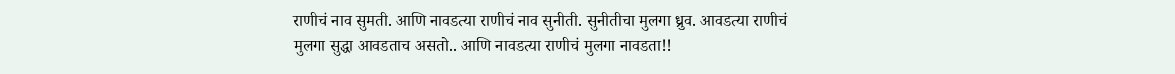राणीचं नाव सुमती. आणि नावडत्या राणीचं नाव सुनीती. सुनीतीचा मुलगा ध्रुव. आवडत्या राणीचं मुलगा सुद्धा आवडताच असतो.. आणि नावडत्या राणीचं मुलगा नावडता!!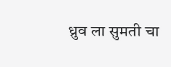ध्रुव ला सुमती चा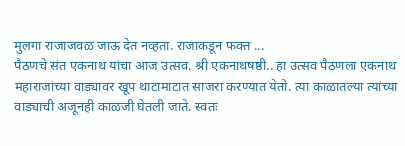मुलगा राजाजवळ जाऊ देत नव्हता. राजाकडून फक्त ...
पैठणचे संत एकनाथ यांचा आज उत्सव. श्री एकनाथषष्ठी.. हा उत्सव पैठणला एकनाथ महाराजांच्या वाड्यावर खूप थाटामाटात साजरा करण्यात येतो. त्या काळातल्या त्यांच्या वाड्याची अजूनही काळजी घेतली जाते. स्वतः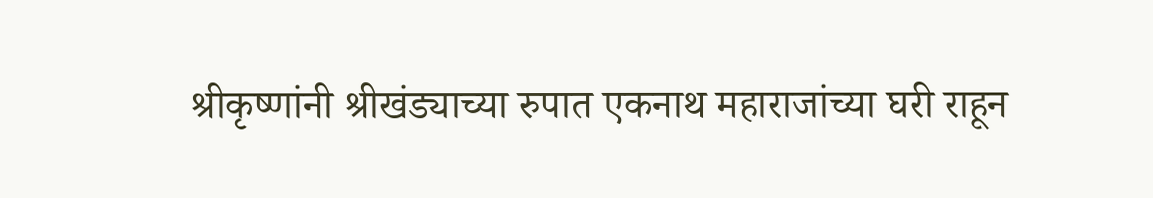श्रीकृष्णांनी श्रीखंड्याच्या रुपात एकनाथ महाराजांच्या घरी राहून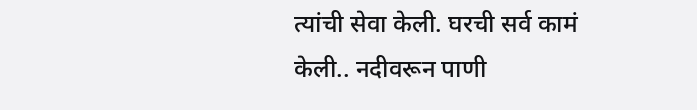त्यांची सेवा केली. घरची सर्व कामं केली.. नदीवरून पाणी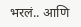भरलं.. आणि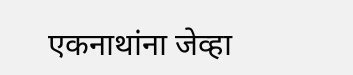एकनाथांना जेव्हा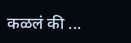कळलं की ...